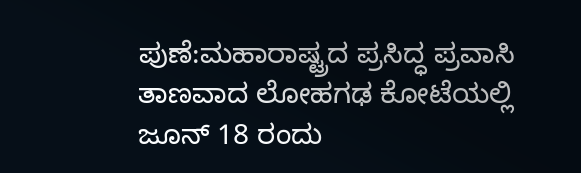ಪುಣೆ:ಮಹಾರಾಷ್ಟ್ರದ ಪ್ರಸಿದ್ಧ ಪ್ರವಾಸಿ ತಾಣವಾದ ಲೋಹಗಢ ಕೋಟೆಯಲ್ಲಿ ಜೂನ್ 18 ರಂದು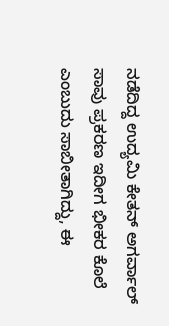ನಡೆದಿದ್ದ ಉದ್ಯಮಿ ಕೇತನ್ ಅಗರ್ವಾಲ್ ಸಾವು ಪ್ರಕರಣ ಇದೀಗ ಭೀಕರ ಕೊಲೆ ಎಂಬುದು ಸಾಬೀತಾಗಿದ್ದು, ಈ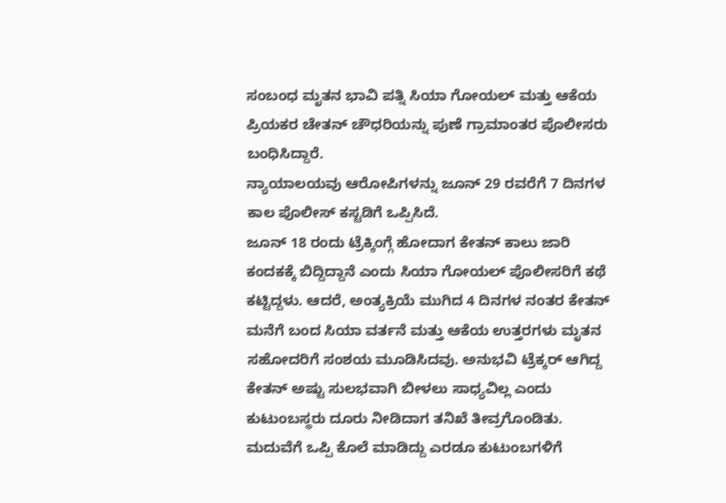ಸಂಬಂಧ ಮೃತನ ಭಾವಿ ಪತ್ನಿ ಸಿಯಾ ಗೋಯಲ್ ಮತ್ತು ಆಕೆಯ ಪ್ರಿಯಕರ ಚೇತನ್ ಚೌಧರಿಯನ್ನು ಪುಣೆ ಗ್ರಾಮಾಂತರ ಪೊಲೀಸರು ಬಂಧಿಸಿದ್ದಾರೆ.
ನ್ಯಾಯಾಲಯವು ಆರೋಪಿಗಳನ್ನು ಜೂನ್ 29 ರವರೆಗೆ 7 ದಿನಗಳ ಕಾಲ ಪೊಲೀಸ್ ಕಸ್ಟಡಿಗೆ ಒಪ್ಪಿಸಿದೆ.
ಜೂನ್ 18 ರಂದು ಟ್ರೆಕ್ಕಿಂಗ್ಗೆ ಹೋದಾಗ ಕೇತನ್ ಕಾಲು ಜಾರಿ ಕಂದಕಕ್ಕೆ ಬಿದ್ದಿದ್ದಾನೆ ಎಂದು ಸಿಯಾ ಗೋಯಲ್ ಪೊಲೀಸರಿಗೆ ಕಥೆ ಕಟ್ಟಿದ್ದಳು. ಆದರೆ, ಅಂತ್ಯಕ್ರಿಯೆ ಮುಗಿದ 4 ದಿನಗಳ ನಂತರ ಕೇತನ್ ಮನೆಗೆ ಬಂದ ಸಿಯಾ ವರ್ತನೆ ಮತ್ತು ಆಕೆಯ ಉತ್ತರಗಳು ಮೃತನ ಸಹೋದರಿಗೆ ಸಂಶಯ ಮೂಡಿಸಿದವು. ಅನುಭವಿ ಟ್ರೆಕ್ಕರ್ ಆಗಿದ್ದ ಕೇತನ್ ಅಷ್ಟು ಸುಲಭವಾಗಿ ಬೀಳಲು ಸಾಧ್ಯವಿಲ್ಲ ಎಂದು ಕುಟುಂಬಸ್ಥರು ದೂರು ನೀಡಿದಾಗ ತನಿಖೆ ತೀವ್ರಗೊಂಡಿತು. ಮದುವೆಗೆ ಒಪ್ಪಿ ಕೊಲೆ ಮಾಡಿದ್ದು ಎರಡೂ ಕುಟುಂಬಗಳಿಗೆ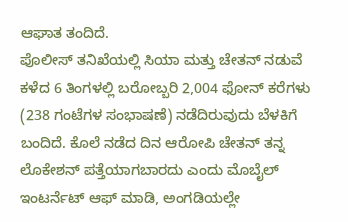ಆಘಾತ ತಂದಿದೆ.
ಪೊಲೀಸ್ ತನಿಖೆಯಲ್ಲಿ ಸಿಯಾ ಮತ್ತು ಚೇತನ್ ನಡುವೆ ಕಳೆದ 6 ತಿಂಗಳಲ್ಲಿ ಬರೋಬ್ಬರಿ 2,004 ಫೋನ್ ಕರೆಗಳು (238 ಗಂಟೆಗಳ ಸಂಭಾಷಣೆ) ನಡೆದಿರುವುದು ಬೆಳಕಿಗೆ ಬಂದಿದೆ. ಕೊಲೆ ನಡೆದ ದಿನ ಆರೋಪಿ ಚೇತನ್ ತನ್ನ ಲೊಕೇಶನ್ ಪತ್ತೆಯಾಗಬಾರದು ಎಂದು ಮೊಬೈಲ್ ಇಂಟರ್ನೆಟ್ ಆಫ್ ಮಾಡಿ, ಅಂಗಡಿಯಲ್ಲೇ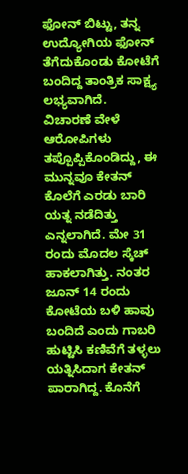ಫೋನ್ ಬಿಟ್ಟು, ತನ್ನ ಉದ್ಯೋಗಿಯ ಫೋನ್ ತೆಗೆದುಕೊಂಡು ಕೋಟೆಗೆ ಬಂದಿದ್ದ ತಾಂತ್ರಿಕ ಸಾಕ್ಷ್ಯ ಲಭ್ಯವಾಗಿದೆ.
ವಿಚಾರಣೆ ವೇಳೆ ಆರೋಪಿಗಳು ತಪ್ಪೊಪ್ಪಿಕೊಂಡಿದ್ದು, ಈ ಮುನ್ನವೂ ಕೇತನ್ ಕೊಲೆಗೆ ಎರಡು ಬಾರಿ ಯತ್ನ ನಡೆದಿತ್ತು ಎನ್ನಲಾಗಿದೆ. ಮೇ 31 ರಂದು ಮೊದಲ ಸ್ಕೆಚ್ ಹಾಕಲಾಗಿತ್ತು. ನಂತರ ಜೂನ್ 14 ರಂದು ಕೋಟೆಯ ಬಳಿ ಹಾವು ಬಂದಿದೆ ಎಂದು ಗಾಬರಿ ಹುಟ್ಟಿಸಿ ಕಣಿವೆಗೆ ತಳ್ಳಲು ಯತ್ನಿಸಿದಾಗ ಕೇತನ್ ಪಾರಾಗಿದ್ದ. ಕೊನೆಗೆ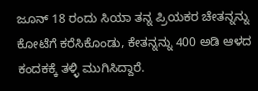ಜೂನ್ 18 ರಂದು ಸಿಯಾ ತನ್ನ ಪ್ರಿಯಕರ ಚೇತನ್ನನ್ನು ಕೋಟೆಗೆ ಕರೆಸಿಕೊಂಡು, ಕೇತನ್ನನ್ನು 400 ಅಡಿ ಆಳದ ಕಂದಕಕ್ಕೆ ತಳ್ಳಿ ಮುಗಿಸಿದ್ದಾರೆ.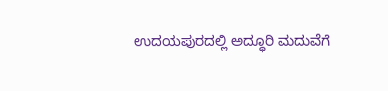ಉದಯಪುರದಲ್ಲಿ ಅದ್ಧೂರಿ ಮದುವೆಗೆ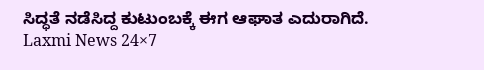ಸಿದ್ಧತೆ ನಡೆಸಿದ್ದ ಕುಟುಂಬಕ್ಕೆ ಈಗ ಆಘಾತ ಎದುರಾಗಿದೆ.
Laxmi News 24×7